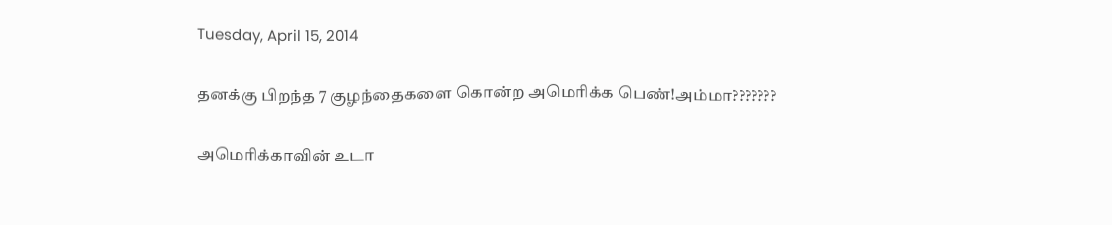Tuesday, April 15, 2014

தனக்கு பிறந்த 7 குழந்தைகளை கொன்ற அமெரிக்க பெண்!அம்மா???????

அமெரிக்காவின் உடா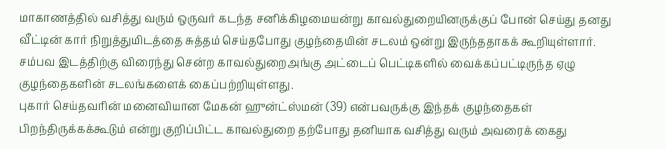மாகாணத்தில் வசித்து வரும் ஒருவர் கடந்த சனிக்கிழமையன்று காவல்துறையினருக்குப் போன் செய்து தனது வீட்டின் கார் நிறுத்துமிடத்தை சுத்தம் செய்தபோது குழந்தையின் சடலம் ஒன்று இருந்ததாகக் கூறியுள்ளார். சம்பவ இடத்திற்கு விரைந்து சென்ற காவல்துறைஅங்கு அட்டைப் பெட்டிகளில் வைக்கப்பட்டிருந்த ஏழு குழந்தைகளின் சடலங்களைக் கைப்பற்றியுள்ளது.
புகார் செய்தவரின் மனைவியான மேகன் ஹுன்ட்ஸ்மன் (39) என்பவருக்கு இந்தக் குழந்தைகள் பிறந்திருக்கக்கூடும் என்று குறிப்பிட்ட காவல்துறை தற்போது தனியாக வசித்து வரும் அவரைக் கைது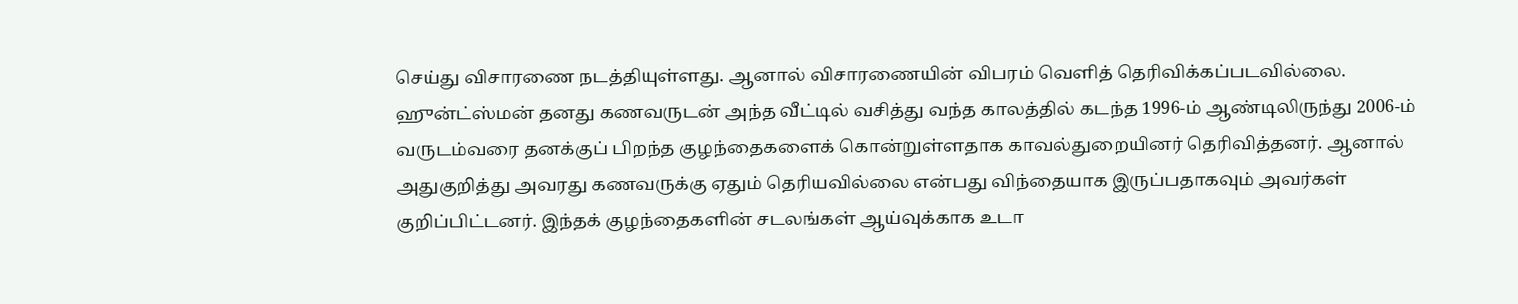செய்து விசாரணை நடத்தியுள்ளது. ஆனால் விசாரணையின் விபரம் வெளித் தெரிவிக்கப்படவில்லை.
ஹுன்ட்ஸ்மன் தனது கணவருடன் அந்த வீட்டில் வசித்து வந்த காலத்தில் கடந்த 1996-ம் ஆண்டிலிருந்து 2006-ம் வருடம்வரை தனக்குப் பிறந்த குழந்தைகளைக் கொன்றுள்ளதாக காவல்துறையினர் தெரிவித்தனர். ஆனால் அதுகுறித்து அவரது கணவருக்கு ஏதும் தெரியவில்லை என்பது விந்தையாக இருப்பதாகவும் அவர்கள் குறிப்பிட்டனர். இந்தக் குழந்தைகளின் சடலங்கள் ஆய்வுக்காக உடா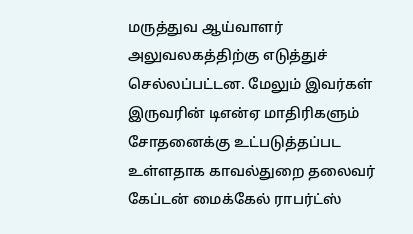மருத்துவ ஆய்வாளர் அலுவலகத்திற்கு எடுத்துச் செல்லப்பட்டன. மேலும் இவர்கள் இருவரின் டிஎன்ஏ மாதிரிகளும் சோதனைக்கு உட்படுத்தப்பட உள்ளதாக காவல்துறை தலைவர் கேப்டன் மைக்கேல் ராபர்ட்ஸ்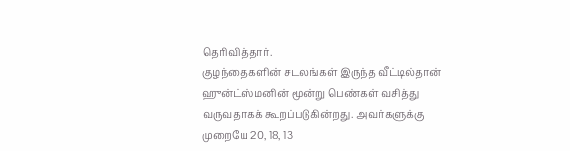தெரிவித்தார்.
குழந்தைகளின் சடலங்கள் இருந்த வீட்டில்தான் ஹுன்ட்ஸ்மனின் மூன்று பெண்கள் வசித்து வருவதாகக் கூறப்படுகின்றது. அவர்களுக்கு முறையே 20, 18, 13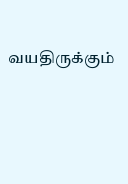வயதிருக்கும்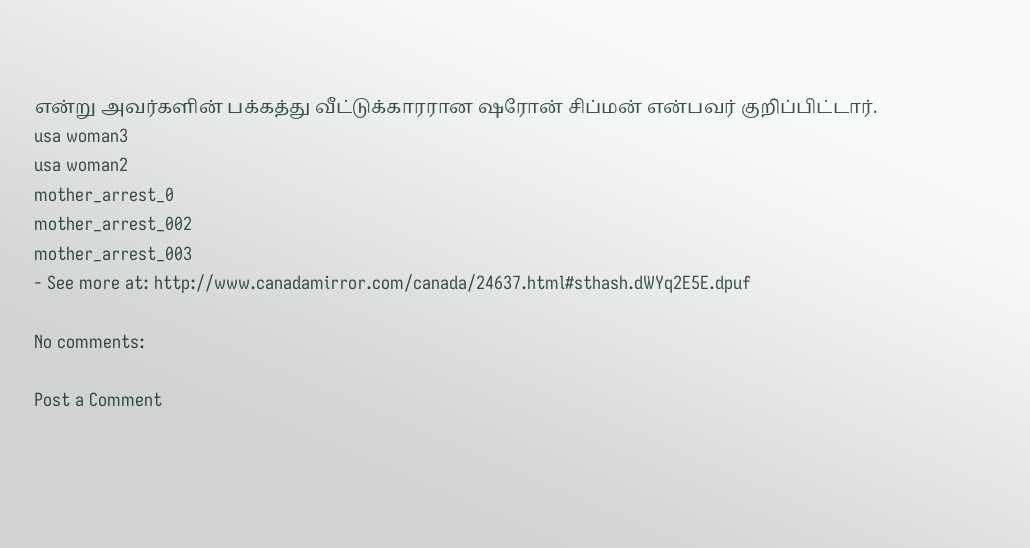என்று அவர்களின் பக்கத்து வீட்டுக்காரரான ஷரோன் சிப்மன் என்பவர் குறிப்பிட்டார்.
usa woman3
usa woman2
mother_arrest_0
mother_arrest_002
mother_arrest_003
- See more at: http://www.canadamirror.com/canada/24637.html#sthash.dWYq2E5E.dpuf

No comments:

Post a Comment